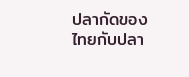ปลากัดของไทยกับปลา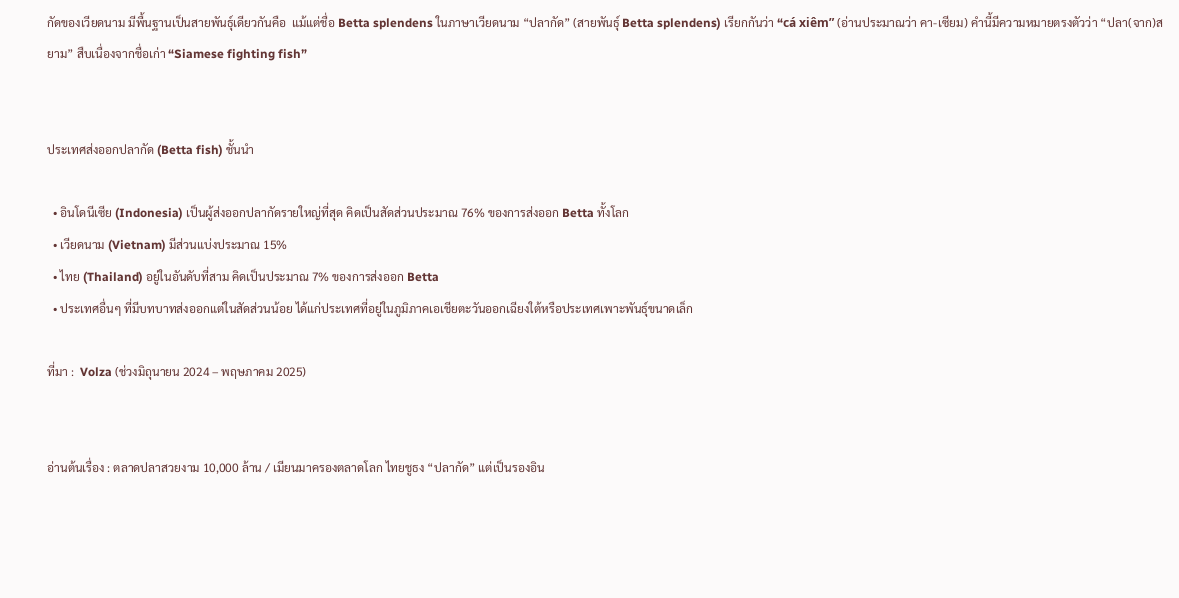กัดของเวียดนาม มีพื้นฐานเป็นสายพันธุ์เดียวกันคือ  แม้แต่ชื่อ Betta splendens ในภาษาเวียดนาม “ปลากัด” (สายพันธุ์ Betta splendens) เรียกกันว่า “cá xiêm” (อ่านประมาณว่า คา-เซียม) คำนี้มีความหมายตรงตัวว่า “ปลา(จาก)สยาม” สืบเนื่องจากชื่อเก่า “Siamese fighting fish”


ประเทศส่งออกปลากัด (Betta fish) ชั้นนำ

  • อินโดนีเซีย (Indonesia) เป็นผู้ส่งออกปลากัดรายใหญ่ที่สุด คิดเป็นสัดส่วนประมาณ 76% ของการส่งออก Betta ทั้งโลก
  • เวียดนาม (Vietnam) มีส่วนแบ่งประมาณ 15%
  • ไทย (Thailand) อยู่ในอันดับที่สาม คิดเป็นประมาณ 7% ของการส่งออก Betta
  • ประเทศอื่นๆ ที่มีบทบาทส่งออกแต่ในสัดส่วนน้อย ได้แก่ประเทศที่อยู่ในภูมิภาคเอเชียตะวันออกเฉียงใต้หรือประเทศเพาะพันธุ์ขนาดเล็ก

ที่มา :  Volza (ช่วงมิถุนายน 2024 – พฤษภาคม 2025)


อ่านต้นเรื่อง : ตลาดปลาสวยงาม 10,000 ล้าน / เมียนมาครองตลาดโลก ไทยชูธง “ปลากัด” แต่เป็นรองอิน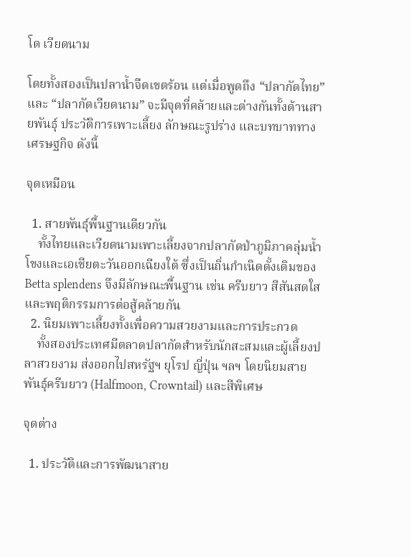โด เวียดนาม

โดยทั้งสองเป็นปลาน้ำจืดเขตร้อน แต่เมื่อพูดถึง “ปลากัดไทย” และ “ปลากัดเวียดนาม” จะมีจุดที่คล้ายและต่างกันทั้งด้านสายพันธุ์ ประวัติการเพาะเลี้ยง ลักษณะรูปร่าง และบทบาททางเศรษฐกิจ ดังนี้

จุดเหมือน

  1. สายพันธุ์พื้นฐานเดียวกัน
    ทั้งไทยและเวียดนามเพาะเลี้ยงจากปลากัดป่าภูมิภาคลุ่มน้ำโขงและเอเชียตะวันออกเฉียงใต้ ซึ่งเป็นถิ่นกำเนิดดั้งเดิมของ Betta splendens จึงมีลักษณะพื้นฐาน เช่น ครีบยาว สีสันสดใส และพฤติกรรมการต่อสู้คล้ายกัน
  2. นิยมเพาะเลี้ยงทั้งเพื่อความสวยงามและการประกวด
    ทั้งสองประเทศมีตลาดปลากัดสำหรับนักสะสมและผู้เลี้ยงปลาสวยงาม ส่งออกไปสหรัฐฯ ยุโรป ญี่ปุ่น ฯลฯ โดยนิยมสายพันธุ์ครีบยาว (Halfmoon, Crowntail) และสีพิเศษ

จุดต่าง

  1. ประวัติและการพัฒนาสาย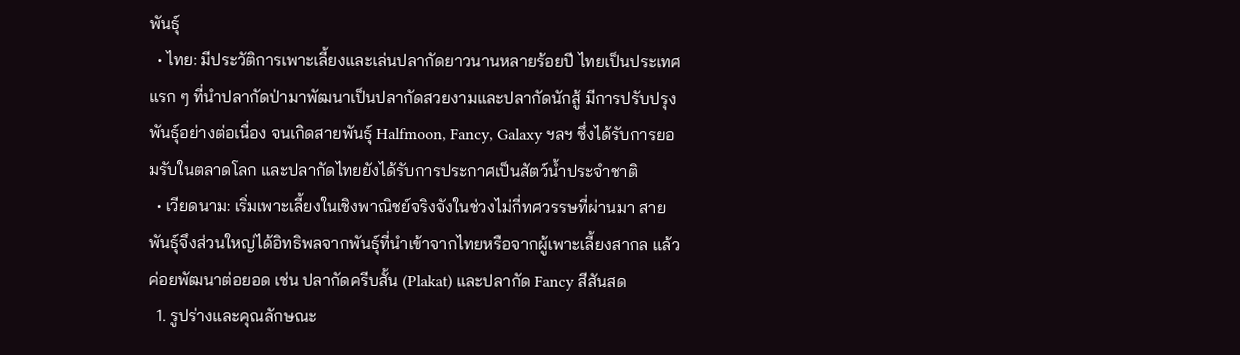พันธุ์
  • ไทย: มีประวัติการเพาะเลี้ยงและเล่นปลากัดยาวนานหลายร้อยปี ไทยเป็นประเทศแรก ๆ ที่นำปลากัดป่ามาพัฒนาเป็นปลากัดสวยงามและปลากัดนักสู้ มีการปรับปรุงพันธุ์อย่างต่อเนื่อง จนเกิดสายพันธุ์ Halfmoon, Fancy, Galaxy ฯลฯ ซึ่งได้รับการยอมรับในตลาดโลก และปลากัดไทยยังได้รับการประกาศเป็นสัตว์น้ำประจำชาติ
  • เวียดนาม: เริ่มเพาะเลี้ยงในเชิงพาณิชย์จริงจังในช่วงไม่กี่ทศวรรษที่ผ่านมา สายพันธุ์จึงส่วนใหญ่ได้อิทธิพลจากพันธุ์ที่นำเข้าจากไทยหรือจากผู้เพาะเลี้ยงสากล แล้วค่อยพัฒนาต่อยอด เช่น ปลากัดครีบสั้น (Plakat) และปลากัด Fancy สีสันสด
  1. รูปร่างและคุณลักษณะ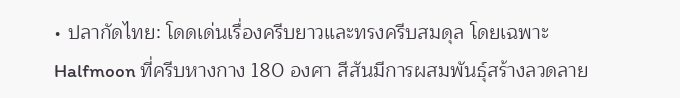• ปลากัดไทย: โดดเด่นเรื่องครีบยาวและทรงครีบสมดุล โดยเฉพาะ Halfmoon ที่ครีบหางกาง 180 องศา สีสันมีการผสมพันธุ์สร้างลวดลาย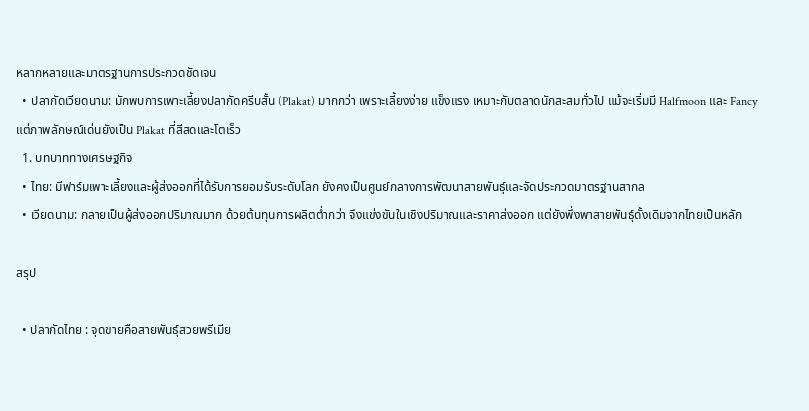หลากหลายและมาตรฐานการประกวดชัดเจน
  • ปลากัดเวียดนาม: มักพบการเพาะเลี้ยงปลากัดครีบสั้น (Plakat) มากกว่า เพราะเลี้ยงง่าย แข็งแรง เหมาะกับตลาดนักสะสมทั่วไป แม้จะเริ่มมี Halfmoon และ Fancy แต่ภาพลักษณ์เด่นยังเป็น Plakat ที่สีสดและโตเร็ว
  1. บทบาททางเศรษฐกิจ
  • ไทย: มีฟาร์มเพาะเลี้ยงและผู้ส่งออกที่ได้รับการยอมรับระดับโลก ยังคงเป็นศูนย์กลางการพัฒนาสายพันธุ์และจัดประกวดมาตรฐานสากล
  • เวียดนาม: กลายเป็นผู้ส่งออกปริมาณมาก ด้วยต้นทุนการผลิตต่ำกว่า จึงแข่งขันในเชิงปริมาณและราคาส่งออก แต่ยังพึ่งพาสายพันธุ์ดั้งเดิมจากไทยเป็นหลัก

สรุป

  • ปลากัดไทย : จุดขายคือสายพันธุ์สวยพรีเมีย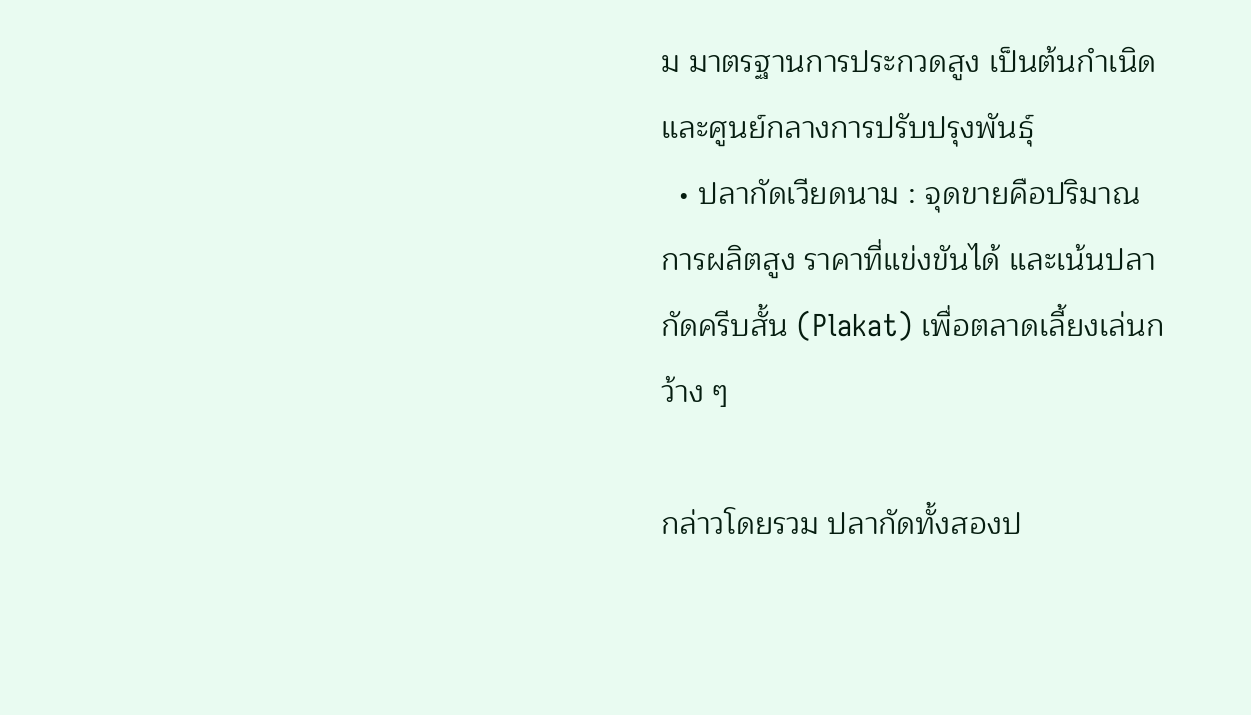ม มาตรฐานการประกวดสูง เป็นต้นกำเนิดและศูนย์กลางการปรับปรุงพันธุ์
  • ปลากัดเวียดนาม : จุดขายคือปริมาณการผลิตสูง ราคาที่แข่งขันได้ และเน้นปลากัดครีบสั้น (Plakat) เพื่อตลาดเลี้ยงเล่นกว้าง ๆ

กล่าวโดยรวม ปลากัดทั้งสองป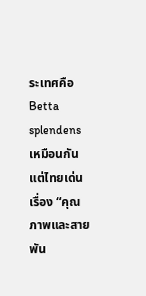ระเทศคือ Betta splendens เหมือนกัน แต่ไทยเด่นเรื่อง “คุณภาพและสายพัน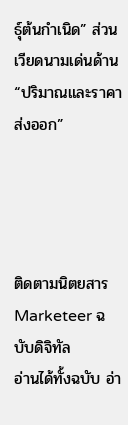ธุ์ต้นกำเนิด” ส่วนเวียดนามเด่นด้าน “ปริมาณและราคาส่งออก”




ติดตามนิตยสาร Marketeer ฉบับดิจิทัล
อ่านได้ทั้งฉบับ อ่า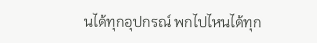นได้ทุกอุปกรณ์ พกไปไหนได้ทุก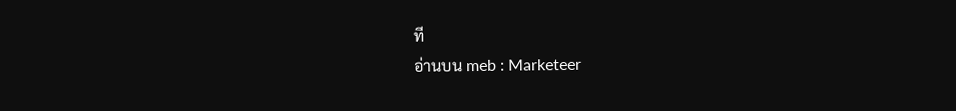ที
อ่านบน meb : Marketeer